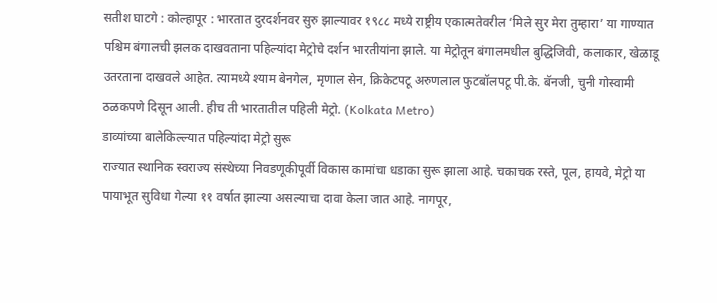सतीश घाटगे : कोल्हापूर : भारतात दुरदर्शनवर सुरु झाल्यावर १९८८ मध्ये राष्ट्रीय एकात्मतेवरील ‘मिले सुर मेरा तुम्हारा’ या गाण्यात पश्चिम बंगालची झलक दाखवताना पहिल्यांदा मेट्रोचे दर्शन भारतीयांना झाले. या मेट्रोतून बंगालमधील बुद्धिजिवी, कलाकार, खेळाडू उतरताना दाखवले आहेत. त्यामध्ये श्याम बेनगेल, मृणाल सेन, क्रिकेटपटू अरुणलाल फुटबॉलपटू पी.के. बॅनजी, चुनी गोस्वामी ठळकपणे दिसून आली. हीच ती भारतातील पहिली मेट्रो. (Kolkata Metro)
डाव्यांच्या बालेकिल्ल्यात पहिल्यांदा मेट्रो सुरू
राज्यात स्थानिक स्वराज्य संस्थेच्या निवडणूकीपूर्वी विकास कामांचा धडाका सुरू झाला आहे. चकाचक रस्ते, पूल, हायवे, मेट्रो या पायाभूत सुविधा गेल्या ११ वर्षात झाल्या असल्याचा दावा केला जात आहे. नागपूर,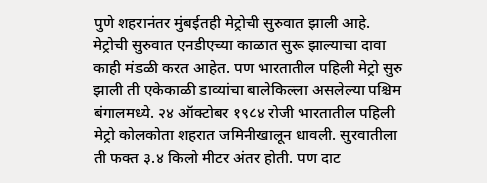पुणे शहरानंतर मुंबईतही मेट्रोची सुरुवात झाली आहे. मेट्रोची सुरुवात एनडीएच्या काळात सुरू झाल्याचा दावा काही मंडळी करत आहेत. पण भारतातील पहिली मेट्रो सुरु झाली ती एकेकाळी डाव्यांचा बालेकिल्ला असलेल्या पश्चिम बंगालमध्ये. २४ ऑक्टोबर १९८४ रोजी भारतातील पहिली मेट्रो कोलकोता शहरात जमिनीखालून धावली. सुरवातीला ती फक्त ३.४ किलो मीटर अंतर होती. पण दाट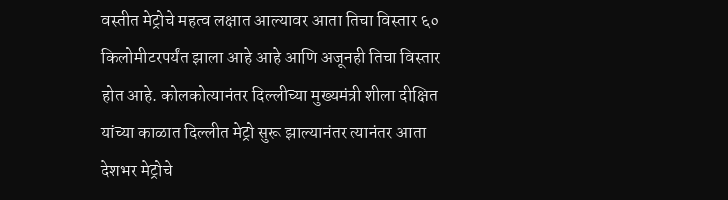वस्तीत मेट्रोचे महत्व लक्षात आल्यावर आता तिचा विस्तार ६० किलोमीटरपर्यंत झाला आहे आहे आणि अजूनही तिचा विस्तार होत आहे. कोलकोत्यानंतर दिल्लीच्या मुख्यमंत्री शीला दीक्षित यांच्या काळात दिल्लीत मेट्रो सुरू झाल्यानंतर त्यानंतर आता देशभर मेट्रोचे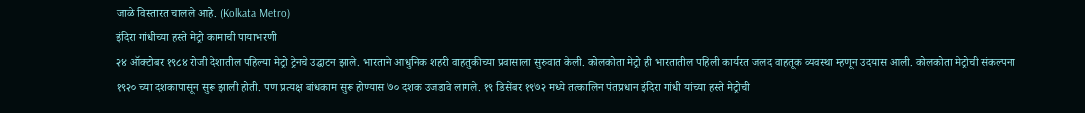जाळे विस्तारत चालले आहे. (Kolkata Metro)
इंदिरा गांधीच्या हस्ते मेट्रो कामाची पायाभरणी
२४ ऑक्टोबर १९८४ रोजी देशातील पहिल्या मेट्रो ट्रेनचे उद्घाटन झाले. भारताने आधुनिक शहरी वाहतुकीच्या प्रवासाला सुरुवात केली. कोलकोता मेट्रो ही भारतातील पहिली कार्यरत जलद वाहतूक व्यवस्था म्हणून उदयास आली. कोलकोता मेट्रोची संकल्पना १९२० च्या दशकापासून सुरू झाली होती. पण प्रत्यक्ष बांधकाम सुरू होण्यास ७० दशक उजडावे लागले. १९ डिसेंबर १९७२ मध्ये तत्कालिन पंतप्रधान इंदिरा गांधी यांच्या हस्ते मेट्रोची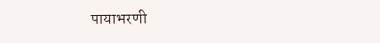पायाभरणी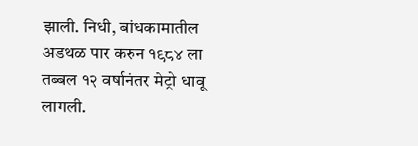झाली. निधी, बांधकामातील अडथळ पार करुन १९८४ ला तब्बल १२ वर्षानंतर मेट्रो धावू लागली.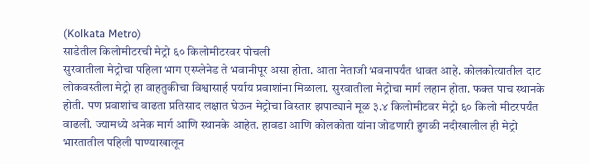(Kolkata Metro)
साडेतील किलोमीटरची मेट्रो ६० किलोमीटरवर पोचली
सुरवातीला मेट्रोचा पहिला भाग एस्प्लेनेड ते भवानीपूर असा होता. आता नेताजी भवनापर्यंत धावत आहे. कोलकोत्यातील दाट लोकवस्तीला मेट्रो हा वाहतुकीचा विश्वासार्ह पर्याय प्रवाशांना मिळाला. सुरवातीला मेट्रोचा मार्ग लहान होता. फक्त पाच स्थानके होती. पण प्रवाशांच वाढता प्रतिसाद लक्षात घेऊन मेट्रोचा विस्तार झपाट्याने मूळ ३.४ किलोमीटवर मेट्रो ६० किलो मीटरपर्यंत वाढली. ज्यामध्ये अनेक मार्ग आणि स्थानके आहेत. हावडा आणि कोलकोता यांना जोडणारी हुगळी नदीखालील ही मेट्रो भारतातील पहिली पाण्याखालून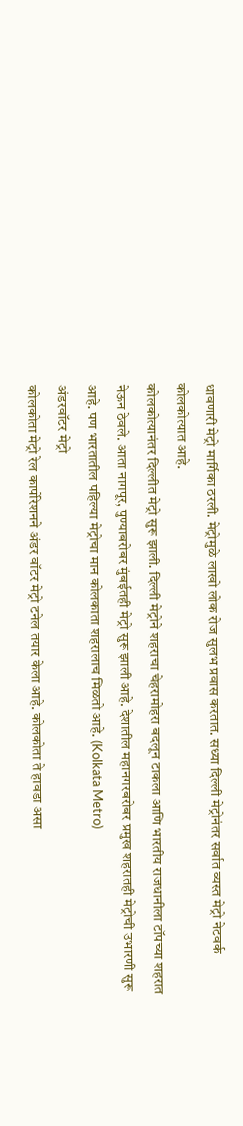धावणारी मेट्रो मार्गिका ठरली. मेट्रोमुळे लाखो लोक रोज सुलभ प्रवास करतात. सध्या दिल्ली मेट्रोनंतर सर्वात व्यस्त मेट्रो नेटवर्क कोलकोत्यात आहे.
कोलकोत्यानंतर दिल्लीत मेट्रो सुरू झाली. दिल्ली मेट्रोने शहराचा चेहरामोहरा बदलून टाकला आणि भारतीय राजधानीला टॉपच्या शहरात नेऊन ठेवले. आता नागपूर, पुण्याबरोबर मुंबईतही मेट्रो सुरू झाली आहे. देशातील महानगरबरोबर प्रमुख शहरातही मेट्रोची उभारणी सुरू आहे. पण भारतातील पहिल्या मेट्रोचा मान कोलकाता शहरालाच मिळतो आहे. (Kolkata Metro)
अंडरवॉटर मेट्रो
कोलकोता मेट्रो रेल कार्पोरेशनने अंडर वॉटर मेट्रो टनेल तयार केला आहे. कोलकोता ते हावडा असा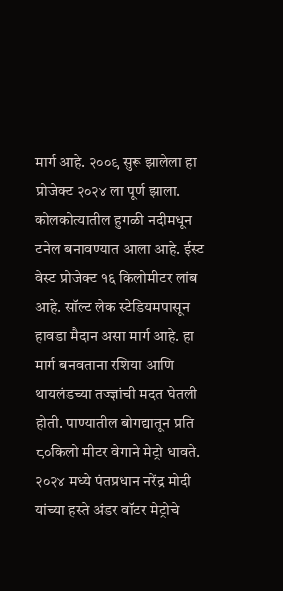मार्ग आहे. २००९ सुरू झालेला हा प्रोजेक्ट २०२४ ला पूर्ण झाला. कोलकोत्यातील हुगळी नदीमधून टनेल बनावण्यात आला आहे. ईस्ट वेस्ट प्रोजेक्ट १६ किलोमीटर लांब आहे. सॉल्ट लेक स्टेडियमपासून हावडा मैदान असा मार्ग आहे. हा मार्ग बनवताना रशिया आणि थायलंडच्या तज्ज्ञांची मदत घेतली होती. पाण्यातील बोगद्यातून प्रति ८०किलो मीटर वेगाने मेट्रो धावते. २०२४ मध्ये पंतप्रधान नरेंद्र मोदी यांच्या हस्ते अंडर वॉटर मेट्रोचे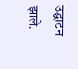उद्घाटन झाले.